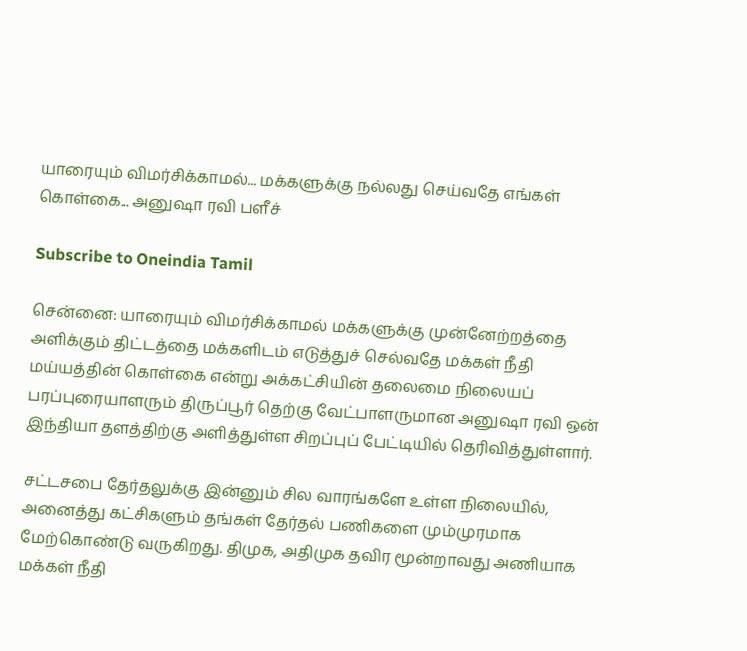யாரையும் விமர்சிக்காமல்... மக்களுக்கு நல்லது செய்வதே எங்கள் கொள்கை... அனுஷா ரவி பளீச்

Subscribe to Oneindia Tamil

சென்னை: யாரையும் விமர்சிக்காமல் மக்களுக்கு முன்னேற்றத்தை அளிக்கும் திட்டத்தை மக்களிடம் எடுத்துச் செல்வதே மக்கள் நீதி மய்யத்தின் கொள்கை என்று அக்கட்சியின் தலைமை நிலையப் பரப்புரையாளரும் திருப்பூர் தெற்கு வேட்பாளருமான அனுஷா ரவி ஒன் இந்தியா தளத்திற்கு அளித்துள்ள சிறப்புப் பேட்டியில் தெரிவித்துள்ளார்.

சட்டசபை தேர்தலுக்கு இன்னும் சில வாரங்களே உள்ள நிலையில், அனைத்து கட்சிகளும் தங்கள் தேர்தல் பணிகளை மும்முரமாக மேற்கொண்டு வருகிறது. திமுக, அதிமுக தவிர மூன்றாவது அணியாக மக்கள் நீதி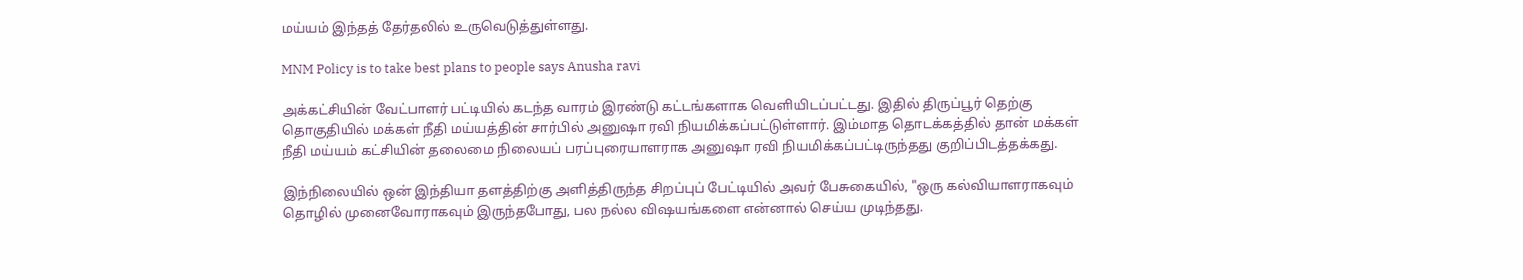மய்யம் இந்தத் தேர்தலில் உருவெடுத்துள்ளது.

MNM Policy is to take best plans to people says Anusha ravi

அக்கட்சியின் வேட்பாளர் பட்டியில் கடந்த வாரம் இரண்டு கட்டங்களாக வெளியிடப்பட்டது. இதில் திருப்பூர் தெற்கு தொகுதியில் மக்கள் நீதி மய்யத்தின் சார்பில் அனுஷா ரவி நியமிக்கப்பட்டுள்ளார். இம்மாத தொடக்கத்தில் தான் மக்கள் நீதி மய்யம் கட்சியின் தலைமை நிலையப் பரப்புரையாளராக அனுஷா ரவி நியமிக்கப்பட்டிருந்தது குறிப்பிடத்தக்கது.

இந்நிலையில் ஒன் இந்தியா தளத்திற்கு அளித்திருந்த சிறப்புப் பேட்டியில் அவர் பேசுகையில், "ஒரு கல்வியாளராகவும் தொழில் முனைவோராகவும் இருந்தபோது, பல நல்ல விஷயங்களை என்னால் செய்ய முடிந்தது.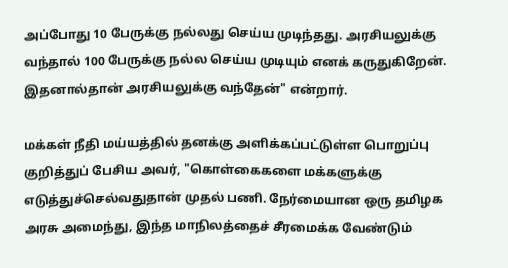அப்போது 10 பேருக்கு நல்லது செய்ய முடிந்தது. அரசியலுக்கு வந்தால் 100 பேருக்கு நல்ல செய்ய முடியும் எனக் கருதுகிறேன். இதனால்தான் அரசியலுக்கு வந்தேன்" என்றார்.

மக்கள் நீதி மய்யத்தில் தனக்கு அளிக்கப்பட்டுள்ள பொறுப்பு குறித்துப் பேசிய அவர், "கொள்கைகளை மக்களுக்கு எடுத்துச்செல்வதுதான் முதல் பணி. நேர்மையான ஒரு தமிழக அரசு அமைந்து, இந்த மாநிலத்தைச் சீரமைக்க வேண்டும்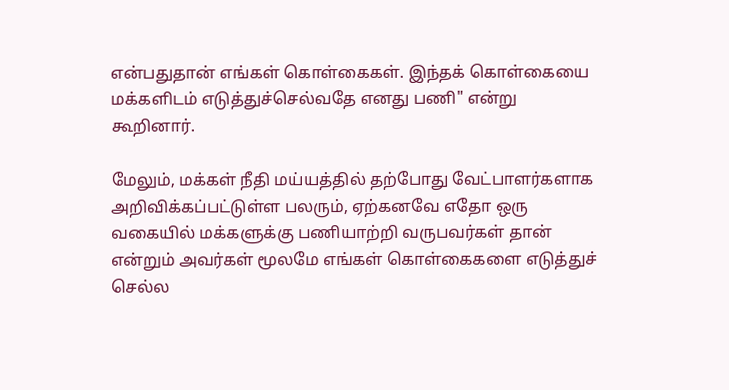என்பதுதான் எங்கள் கொள்கைகள். இந்தக் கொள்கையை மக்களிடம் எடுத்துச்செல்வதே எனது பணி" என்று கூறினார்.

மேலும், மக்கள் நீதி மய்யத்தில் தற்போது வேட்பாளர்களாக அறிவிக்கப்பட்டுள்ள பலரும், ஏற்கனவே எதோ ஒரு வகையில் மக்களுக்கு பணியாற்றி வருபவர்கள் தான் என்றும் அவர்கள் மூலமே எங்கள் கொள்கைகளை எடுத்துச் செல்ல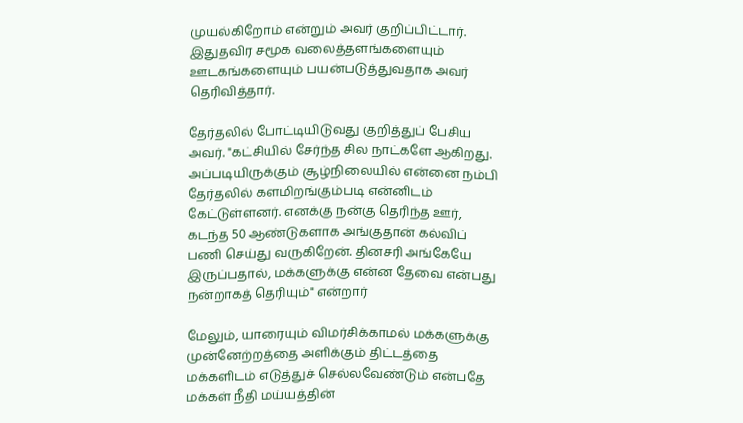முயல்கிறோம் என்றும் அவர் குறிப்பிட்டார். இதுதவிர சமூக வலைத்தளங்களையும் ஊடகங்களையும் பயன்படுத்துவதாக அவர் தெரிவித்தார்.

தேர்தலில் போட்டியிடுவது குறித்துப் பேசிய அவர். "கட்சியில் சேர்ந்த சில நாட்களே ஆகிறது. அப்படியிருக்கும் சூழ்நிலையில் என்னை நம்பி தேர்தலில் களமிறங்கும்படி என்னிடம் கேட்டுள்ளனர். எனக்கு நன்கு தெரிந்த ஊர், கடந்த 50 ஆண்டுகளாக அங்குதான் கல்விப் பணி செய்து வருகிறேன். தினசரி அங்கேயே இருப்பதால், மக்களுக்கு என்ன தேவை என்பது நன்றாகத் தெரியும்" என்றார்

மேலும், யாரையும் விமர்சிக்காமல் மக்களுக்கு முன்னேற்றத்தை அளிக்கும் திட்டத்தை மக்களிடம் எடுத்துச் செல்லவேண்டும் என்பதே மக்கள் நீதி மய்யத்தின்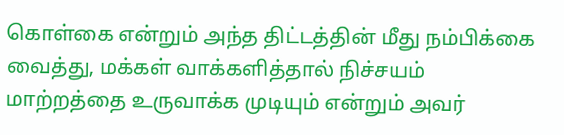கொள்கை என்றும் அந்த திட்டத்தின் மீது நம்பிக்கை வைத்து, மக்கள் வாக்களித்தால் நிச்சயம் மாற்றத்தை உருவாக்க முடியும் என்றும் அவர்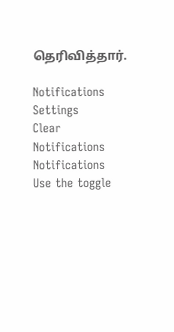தெரிவித்தார்.

Notifications
Settings
Clear Notifications
Notifications
Use the toggle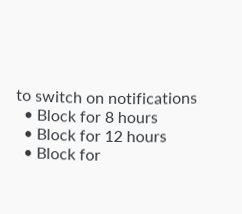to switch on notifications
  • Block for 8 hours
  • Block for 12 hours
  • Block for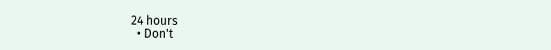24 hours
  • Don't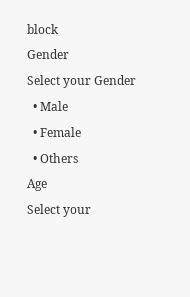block
Gender
Select your Gender
  • Male
  • Female
  • Others
Age
Select your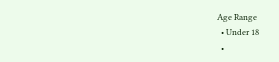Age Range
  • Under 18
  •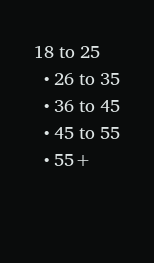18 to 25
  • 26 to 35
  • 36 to 45
  • 45 to 55
  • 55+